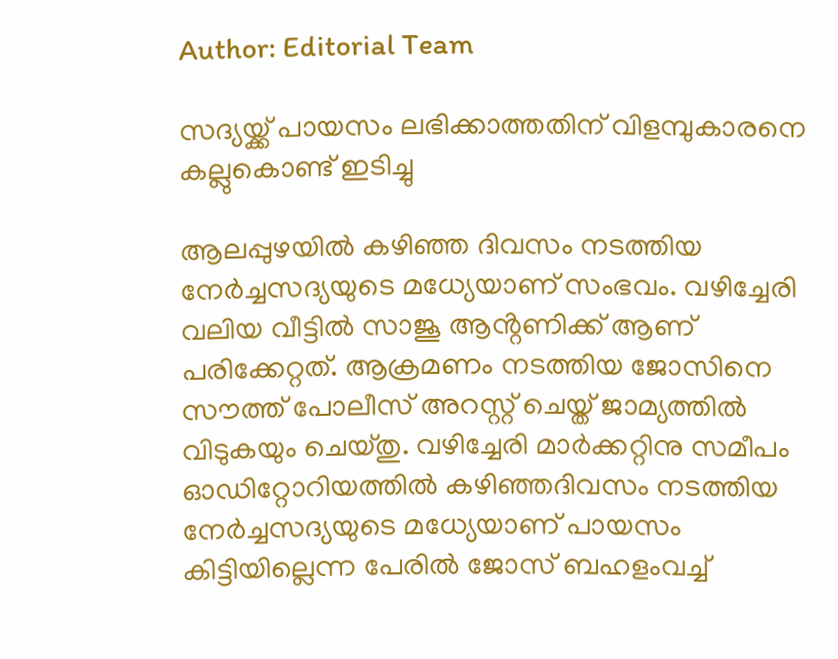Author: Editorial Team

സദ്യയ്ക്ക് പായസം ലഭിക്കാത്തതിന് വിളമ്പുകാരനെ കല്ലുകൊണ്ട് ഇടിച്ചു

ആലപ്പുഴയിൽ കഴിഞ്ഞ ദിവസം നടത്തിയ നേർച്ചസദ്യയുടെ മധ്യേയാണ് സംഭവം. വഴിച്ചേരി വലിയ വീട്ടിൽ സാജൂ ആൻ്റണിക്ക് ആണ് പരിക്കേറ്റത്. ആക്രമണം നടത്തിയ ജോസിനെ സൗത്ത് പോലീസ് അറസ്റ്റ് ചെയ്ത് ജാമ്യത്തിൽ വിടുകയും ചെയ്തു. വഴിച്ചേരി മാർക്കറ്റിനു സമീപം ഓഡിറ്റോറിയത്തിൽ കഴിഞ്ഞദിവസം നടത്തിയ നേർച്ചസദ്യയുടെ മധ്യേയാണ് പായസം കിട്ടിയില്ലെന്ന പേരിൽ ജോസ് ബഹളംവച്ച്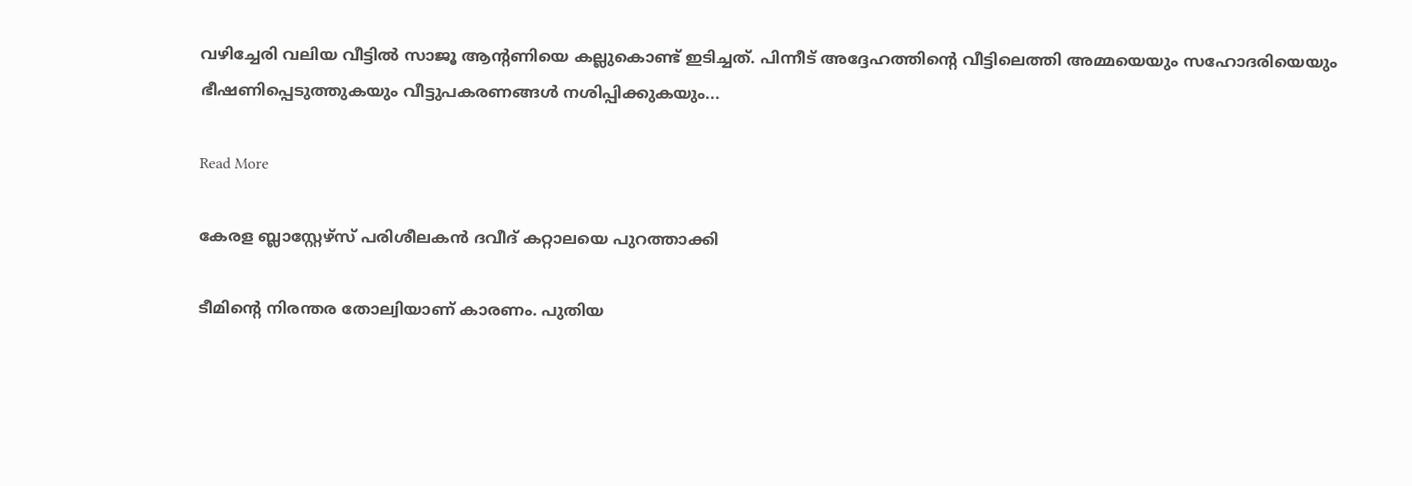വഴിച്ചേരി വലിയ വീട്ടിൽ സാജൂ ആന്റണിയെ കല്ലുകൊണ്ട് ഇടിച്ചത്. പിന്നീട് അദ്ദേഹത്തിന്റെ വീട്ടിലെത്തി അമ്മയെയും സഹോദരിയെയും ഭീഷണിപ്പെടുത്തുകയും വീട്ടുപകരണങ്ങൾ നശിപ്പിക്കുകയും...

Read More

കേരള ബ്ലാസ്റ്റേഴ്സ് പരിശീലകൻ ദവീദ് കറ്റാലയെ പുറത്താക്കി

ടീമിന്റെ നിരന്തര തോല്വിയാണ് കാരണം. പുതിയ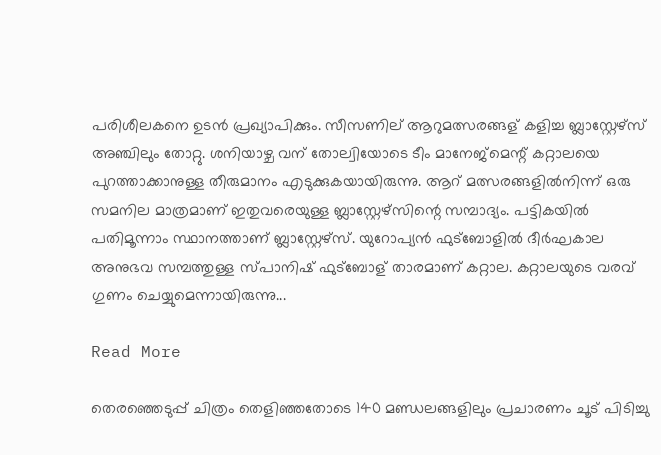പരിശീലകനെ ഉടൻ പ്രഖ്യാപിക്കും. സീസണില് ആറുമത്സരങ്ങള് കളിച്ച ബ്ലാസ്റ്റേഴ്സ് അഞ്ചിലും തോറ്റു. ശനിയാഴ്ച വന് തോല്വിയോടെ ടീം മാനേജ്മെന്റ് കറ്റാലയെ പുറത്താക്കാനുള്ള തീരുമാനം എടുക്കുകയായിരുന്നു. ആറ് മത്സരങ്ങളില്‍നിന്ന് ഒരു സമനില മാത്രമാണ് ഇതുവരെയുള്ള ബ്ലാസ്റ്റേഴ്സിന്റെ സമ്പാദ്യം. പട്ടികയിൽ പതിമൂന്നാം സ്ഥാനത്താണ് ബ്ലാസ്റ്റേഴ്സ്. യുറോപ്യൻ ഫുട്ബോളിൽ ദീർഘകാല അനുഭവ സമ്പത്തുള്ള സ്പാനിഷ് ഫുട്ബോള് താരമാണ് കറ്റാല. കറ്റാലയുടെ വരവ് ഗുണം ചെയ്യുമെന്നായിരുന്നു...

Read More

തെരഞ്ഞെടുപ്പ് ചിത്രം തെളിഞ്ഞതോടെ 140 മണ്ഡലങ്ങളിലും പ്രചാരണം ചൂട് പിടിച്ചു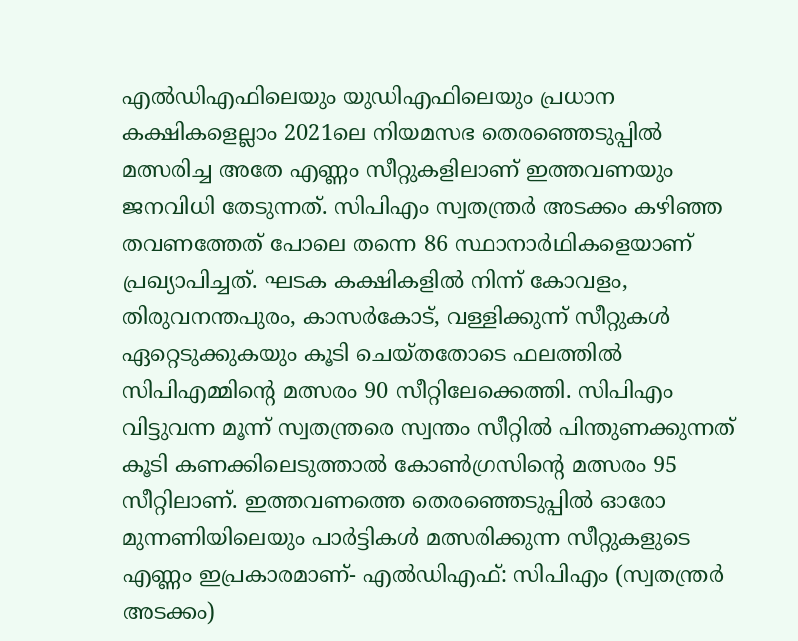എല്‍ഡിഎഫിലെയും യുഡിഎഫിലെയും പ്രധാന കക്ഷികളെല്ലാം 2021ലെ നിയമസഭ തെരഞ്ഞെടുപ്പില്‍ മത്സരിച്ച അതേ എണ്ണം സീറ്റുകളിലാണ് ഇത്തവണയും ജനവിധി തേടുന്നത്. സിപിഎം സ്വതന്ത്രർ അടക്കം കഴിഞ്ഞ തവണത്തേത് പോലെ തന്നെ 86 സ്ഥാനാർഥികളെയാണ് പ്രഖ്യാപിച്ചത്. ഘടക കക്ഷികളില്‍ നിന്ന് കോവളം, തിരുവനന്തപുരം, കാസർകോട്, വള്ളിക്കുന്ന് സീറ്റുകള്‍ ഏറ്റെടുക്കുകയും കൂടി ചെയ്തതോടെ ഫലത്തില്‍ സിപിഎമ്മിന്റെ മത്സരം 90 സീറ്റിലേക്കെത്തി. സിപിഎം വിട്ടുവന്ന മൂന്ന് സ്വതന്ത്രരെ സ്വന്തം സീറ്റില്‍ പിന്തുണക്കുന്നത് കൂടി കണക്കിലെടുത്താല്‍ കോണ്‍ഗ്രസിന്റെ മത്സരം 95 സീറ്റിലാണ്. ഇത്തവണത്തെ തെരഞ്ഞെടുപ്പില്‍ ഓരോ മുന്നണിയിലെയും പാർട്ടികള്‍ മത്സരിക്കുന്ന സീറ്റുകളുടെ എണ്ണം ഇപ്രകാരമാണ്- എല്‍ഡിഎഫ്: സിപിഎം (സ്വതന്ത്രർ അടക്കം)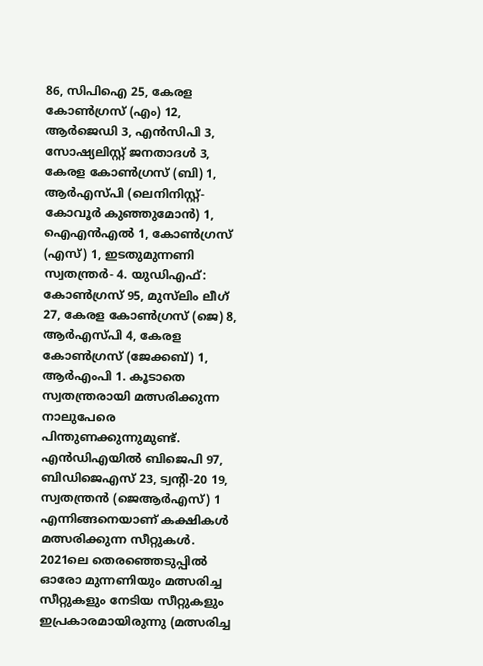86, സിപിഐ 25, കേരള കോണ്‍ഗ്രസ് (എം) 12, ആർജെഡി 3, എൻസിപി 3, സോഷ്യലിസ്റ്റ് ജനതാദള്‍ 3, കേരള കോണ്‍ഗ്രസ് (ബി) 1, ആർഎസ്പി (ലെനിനിസ്റ്റ്- കോവൂർ കുഞ്ഞുമോൻ) 1, ഐഎൻഎല്‍ 1, കോണ്‍ഗ്രസ് (എസ്) 1, ഇടതുമുന്നണി സ്വതന്ത്രർ- 4. യുഡിഎഫ്: കോണ്‍ഗ്രസ് 95, മുസ്‍ലിം ലീഗ് 27, കേരള കോണ്‍ഗ്രസ് (ജെ) 8, ആർഎസ്പി 4, കേരള കോണ്‍ഗ്രസ് (ജേക്കബ്) 1, ആർഎംപി 1. കൂടാതെ സ്വതന്ത്രരായി മത്സരിക്കുന്ന നാലുപേരെ പിന്തുണക്കുന്നുമുണ്ട്. എൻഡിഎയില്‍ ബിജെപി 97, ബിഡിജെഎസ് 23, ട്വന്റി-20 19, സ്വതന്ത്രൻ (ജെആർഎസ്) 1 എന്നിങ്ങനെയാണ് കക്ഷികള്‍ മത്സരിക്കുന്ന സീറ്റുകള്‍. 2021ലെ തെരഞ്ഞെടുപ്പില്‍ ഓരോ മുന്നണിയും മത്സരിച്ച സീറ്റുകളും നേടിയ സീറ്റുകളും ഇപ്രകാരമായിരുന്നു (മത്സരിച്ച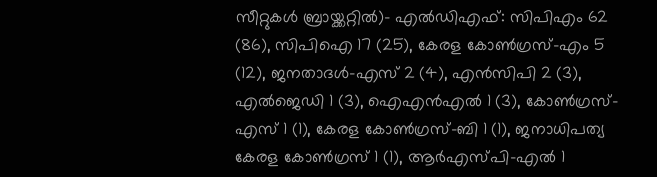സീറ്റുകള്‍ ബ്രായ്ക്കറ്റില്‍)- എല്‍ഡിഎഫ്: സിപിഎം 62 (86), സിപിഐ 17 (25), കേരള കോണ്‍ഗ്രസ്-എം 5 (12), ജനതാദള്‍-എസ് 2 (4), എൻസിപി 2 (3), എല്‍ജെഡി 1 (3), ഐഎൻഎല്‍ 1 (3), കോണ്‍ഗ്രസ്-എസ് 1 (1), കേരള കോണ്‍ഗ്രസ്-ബി 1 (1), ജനാധിപത്യ കേരള കോണ്‍ഗ്രസ് 1 (1), ആർഎസ്പി-എല്‍ 1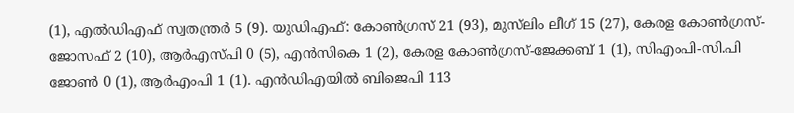(1), എല്‍ഡിഎഫ് സ്വതന്ത്രർ 5 (9). യുഡിഎഫ്: കോണ്‍ഗ്രസ് 21 (93), മുസ്‍ലിം ലീഗ് 15 (27), കേരള കോണ്‍ഗ്രസ്-ജോസഫ് 2 (10), ആർഎസ്പി 0 (5), എൻസികെ 1 (2), കേരള കോണ്‍ഗ്രസ്-ജേക്കബ് 1 (1), സിഎംപി-സി.പി ജോണ്‍ 0 (1), ആർഎംപി 1 (1). എൻഡിഎയില്‍ ബിജെപി 113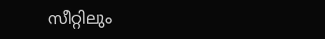സീറ്റിലും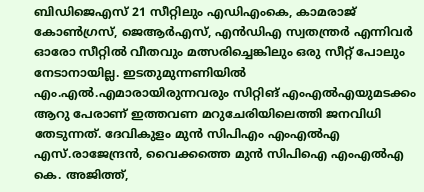ബിഡിജെഎസ് 21 സീറ്റിലും എഡിഎംകെ, കാമരാജ് കോണ്‍ഗ്രസ്, ജെആർഎസ്, എൻഡിഎ സ്വതന്ത്രർ എന്നിവർ ഓരോ സീറ്റില്‍ വീതവും മത്സരിച്ചെങ്കിലും ഒരു സീറ്റ് പോലും നേടാനായില്ല. ഇടതുമുന്നണിയില്‍ എം.എല്‍.എമാരായിരുന്നവരും സിറ്റിങ് എംഎല്‍എയുമടക്കം ആറു പേരാണ് ഇത്തവണ മറുചേരിയിലെത്തി ജനവിധി തേടുന്നത്. ദേവികുളം മുൻ സിപിഎം എംഎല്‍എ എസ്.രാജേന്ദ്രൻ, വൈക്കത്തെ മുൻ സിപിഐ എംഎല്‍എ കെ. അജിത്ത്,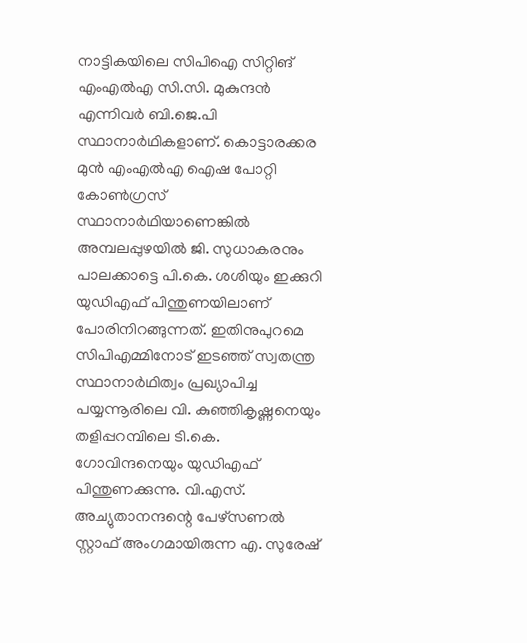നാട്ടികയിലെ സിപിഐ സിറ്റിങ് എംഎല്‍എ സി.സി. മുകുന്ദൻ എന്നിവർ ബി.ജെ.പി സ്ഥാനാർഥികളാണ്. കൊട്ടാരക്കര മുൻ എംഎല്‍എ ഐഷ പോറ്റി കോണ്‍ഗ്രസ് സ്ഥാനാർഥിയാണെങ്കില്‍ അമ്പലപ്പുഴയില്‍ ജി. സുധാകരനും പാലക്കാട്ടെ പി.കെ. ശശിയും ഇക്കുറി യുഡിഎഫ് പിന്തുണയിലാണ് പോരിനിറങ്ങുന്നത്. ഇതിനുപുറമെ സിപിഎമ്മിനോട് ഇടഞ്ഞ് സ്വതന്ത്ര സ്ഥാനാർഥിത്വം പ്രഖ്യാപിച്ച പയ്യന്നൂരിലെ വി. കുഞ്ഞികൃഷ്ണനെയും തളിപ്പറമ്പിലെ ടി.കെ. ഗോവിന്ദനെയും യുഡിഎഫ് പിന്തുണക്കുന്നു. വി.എസ്. അച്യുതാനന്ദന്റെ പേഴ്സണല്‍ സ്റ്റാഫ് അംഗമായിരുന്ന എ. സുരേഷ്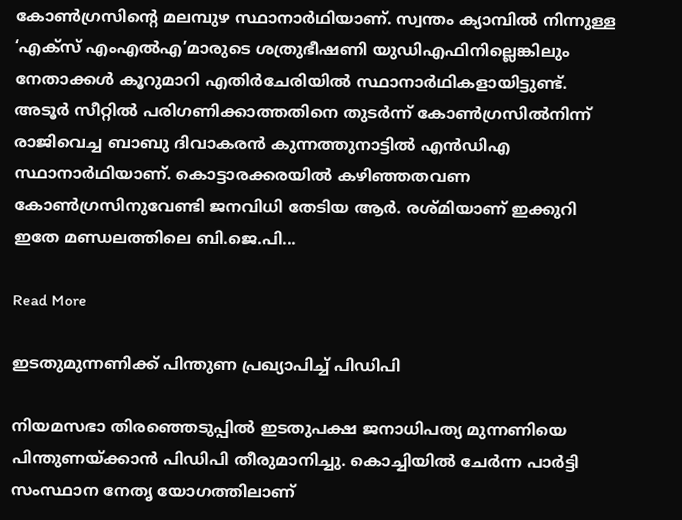കോണ്‍ഗ്രസിന്‍റെ മലമ്പുഴ സ്ഥാനാർഥിയാണ്. സ്വന്തം ക്യാമ്പില്‍ നിന്നുള്ള ‘എക്സ് എംഎല്‍എ’മാരുടെ ശത്രുഭീഷണി യുഡിഎഫിനില്ലെങ്കിലും നേതാക്കള്‍ കൂറുമാറി എതിർചേരിയില്‍ സ്ഥാനാർഥികളായിട്ടുണ്ട്. അടൂർ സീറ്റില്‍ പരിഗണിക്കാത്തതിനെ തുടർന്ന് കോണ്‍ഗ്രസില്‍നിന്ന് രാജിവെച്ച ബാബു ദിവാകരൻ കുന്നത്തുനാട്ടില്‍ എൻഡിഎ സ്ഥാനാർഥിയാണ്. കൊട്ടാരക്കരയില്‍ കഴിഞ്ഞതവണ കോണ്‍ഗ്രസിനുവേണ്ടി ജനവിധി തേടിയ ആർ. രശ്മിയാണ് ഇക്കുറി ഇതേ മണ്ഡലത്തിലെ ബി.ജെ.പി...

Read More

ഇടതുമുന്നണിക്ക് പിന്തുണ പ്രഖ്യാപിച്ച് പിഡിപി

നിയമസഭാ തിരഞ്ഞെടുപ്പില്‍ ഇടതുപക്ഷ ജനാധിപത്യ മുന്നണിയെ പിന്തുണയ്ക്കാൻ പിഡിപി തീരുമാനിച്ചു. കൊച്ചിയില്‍ ചേര്‍ന്ന പാര്‍ട്ടി സംസ്ഥാന നേതൃ യോഗത്തിലാണ്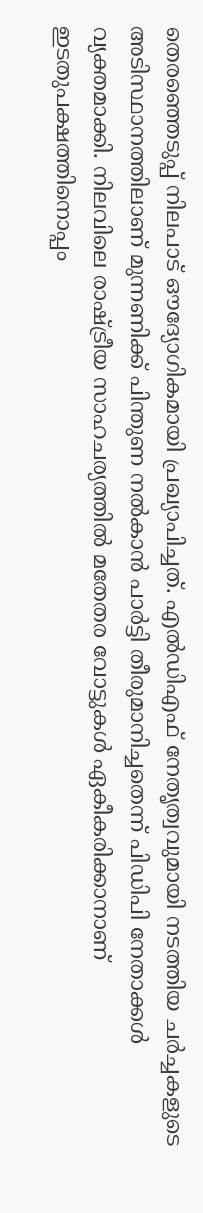തെരഞ്ഞെടുപ്പ് നിലപാട് ഔദ്യോഗികമായി പ്രഖ്യാപിച്ചത്. എല്‍ഡിഎഫ് നേതൃത്വവുമായി നടത്തിയ ചര്‍ച്ചകളുടെ അടിസ്ഥാനത്തിലാണ് മുന്നണിക്ക് പിന്തുണ നല്‍കാന്‍ പാര്‍ട്ടി തീരുമാനിച്ചതെന്ന് പിഡിപി നേതാക്കള്‍ വ്യക്തമാക്കി. നിലവിലെ രാഷ്ട്രീയ സാഹചര്യത്തില്‍ മതേതര വോട്ടുകള്‍ ഏകീകരിക്കാനാണ് ഇടതുപക്ഷത്തിനൊപ്പം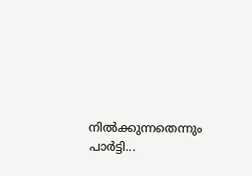നില്‍ക്കുന്നതെന്നും പാര്‍ട്ടി...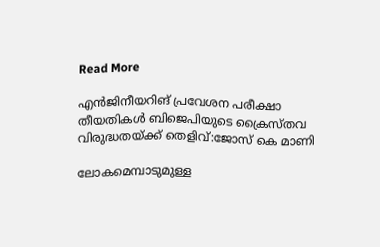Read More

എൻജിനീയറിങ് പ്രവേശന പരീക്ഷാ തീയതികൾ ബിജെപിയുടെ ക്രൈസ്തവ വിരുദ്ധതയ്ക്ക് തെളിവ്:ജോസ് കെ മാണി

ലോകമെമ്പാടുമുള്ള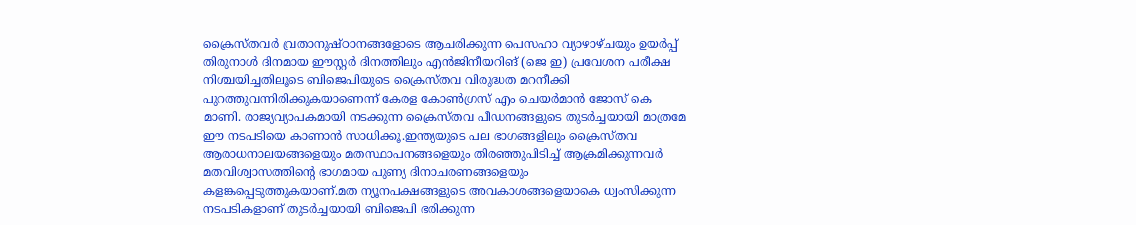ക്രൈസ്തവർ വ്രതാനുഷ്ഠാനങ്ങളോടെ ആചരിക്കുന്ന പെസഹാ വ്യാഴാഴ്ചയും ഉയർപ്പ് തിരുനാൾ ദിനമായ ഈസ്റ്റർ ദിനത്തിലും എൻജിനീയറിങ് (ജെ ഇ) പ്രവേശന പരീക്ഷ നിശ്ചയിച്ചതിലൂടെ ബിജെപിയുടെ ക്രൈസ്തവ വിരുദ്ധത മറനീക്കി പുറത്തുവന്നിരിക്കുകയാണെന്ന് കേരള കോൺഗ്രസ് എം ചെയർമാൻ ജോസ് കെ മാണി. രാജ്യവ്യാപകമായി നടക്കുന്ന ക്രൈസ്തവ പീഡനങ്ങളുടെ തുടർച്ചയായി മാത്രമേ ഈ നടപടിയെ കാണാൻ സാധിക്കൂ.ഇന്ത്യയുടെ പല ഭാഗങ്ങളിലും ക്രൈസ്തവ ആരാധനാലയങ്ങളെയും മതസ്ഥാപനങ്ങളെയും തിരഞ്ഞുപിടിച്ച് ആക്രമിക്കുന്നവർ മതവിശ്വാസത്തിന്റെ ഭാഗമായ പുണ്യ ദിനാചരണങ്ങളെയും കളങ്കപ്പെടുത്തുകയാണ്.മത ന്യൂനപക്ഷങ്ങളുടെ അവകാശങ്ങളെയാകെ ധ്വംസിക്കുന്ന നടപടികളാണ് തുടർച്ചയായി ബിജെപി ഭരിക്കുന്ന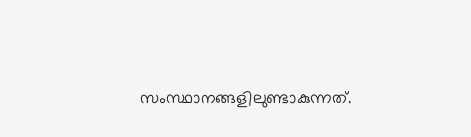സംസ്ഥാനങ്ങളിലുണ്ടാകുന്നത്.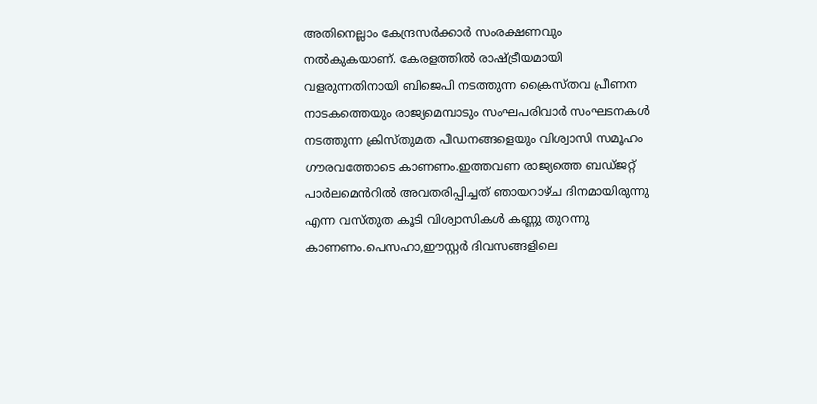അതിനെല്ലാം കേന്ദ്രസർക്കാർ സംരക്ഷണവും നൽകുകയാണ്. കേരളത്തിൽ രാഷ്ട്രീയമായി വളരുന്നതിനായി ബിജെപി നടത്തുന്ന ക്രൈസ്തവ പ്രീണന നാടകത്തെയും രാജ്യമെമ്പാടും സംഘപരിവാർ സംഘടനകൾ നടത്തുന്ന ക്രിസ്തുമത പീഡനങ്ങളെയും വിശ്വാസി സമൂഹം ഗൗരവത്തോടെ കാണണം.ഇത്തവണ രാജ്യത്തെ ബഡ്ജറ്റ് പാർലമെൻറിൽ അവതരിപ്പിച്ചത് ഞായറാഴ്ച ദിനമായിരുന്നു എന്ന വസ്തുത കൂടി വിശ്വാസികൾ കണ്ണു തുറന്നു കാണണം.പെസഹാ,ഈസ്റ്റർ ദിവസങ്ങളിലെ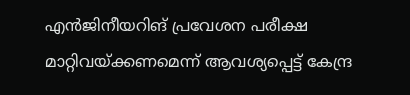എൻജിനീയറിങ് പ്രവേശന പരീക്ഷ മാറ്റിവയ്ക്കണമെന്ന് ആവശ്യപ്പെട്ട് കേന്ദ്ര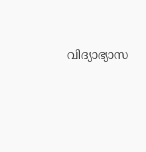വിദ്യാഭ്യാസ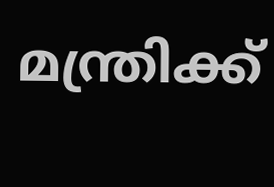മന്ത്രിക്ക്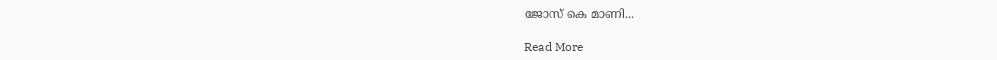ജോസ് കെ മാണി...

Read More